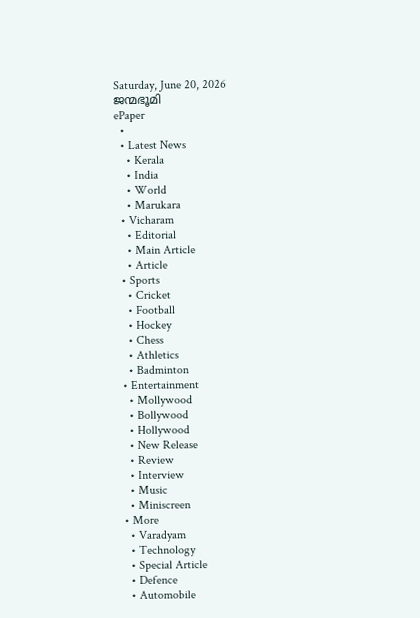Saturday, June 20, 2026
ജന്മഭൂമി
ePaper
  •
  • Latest News
    • Kerala
    • India
    • World
    • Marukara
  • Vicharam
    • Editorial
    • Main Article
    • Article
  • Sports
    • Cricket
    • Football
    • Hockey
    • Chess
    • Athletics
    • Badminton
  • Entertainment
    • Mollywood
    • Bollywood
    • Hollywood
    • New Release
    • Review
    • Interview
    • Music
    • Miniscreen
  • More
    • Varadyam
    • Technology
    • Special Article
    • Defence
    • Automobile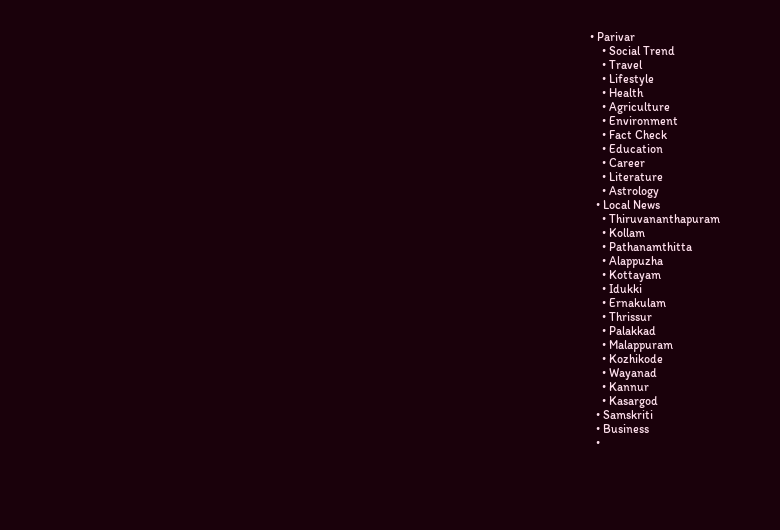• Parivar
    • Social Trend
    • Travel
    • Lifestyle
    • Health
    • Agriculture
    • Environment
    • Fact Check
    • Education
    • Career
    • Literature
    • Astrology
  • Local News
    • Thiruvananthapuram
    • Kollam
    • Pathanamthitta
    • Alappuzha
    • Kottayam
    • Idukki
    • Ernakulam
    • Thrissur
    • Palakkad
    • Malappuram
    • Kozhikode
    • Wayanad
    • Kannur
    • Kasargod
  • Samskriti
  • Business
  •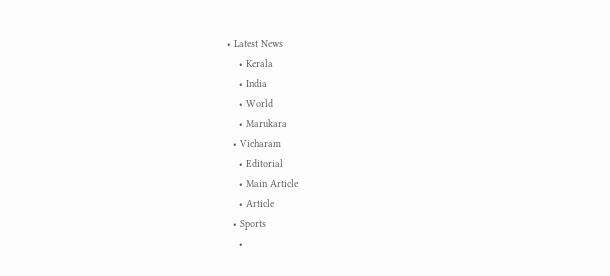• Latest News
    • Kerala
    • India
    • World
    • Marukara
  • Vicharam
    • Editorial
    • Main Article
    • Article
  • Sports
    •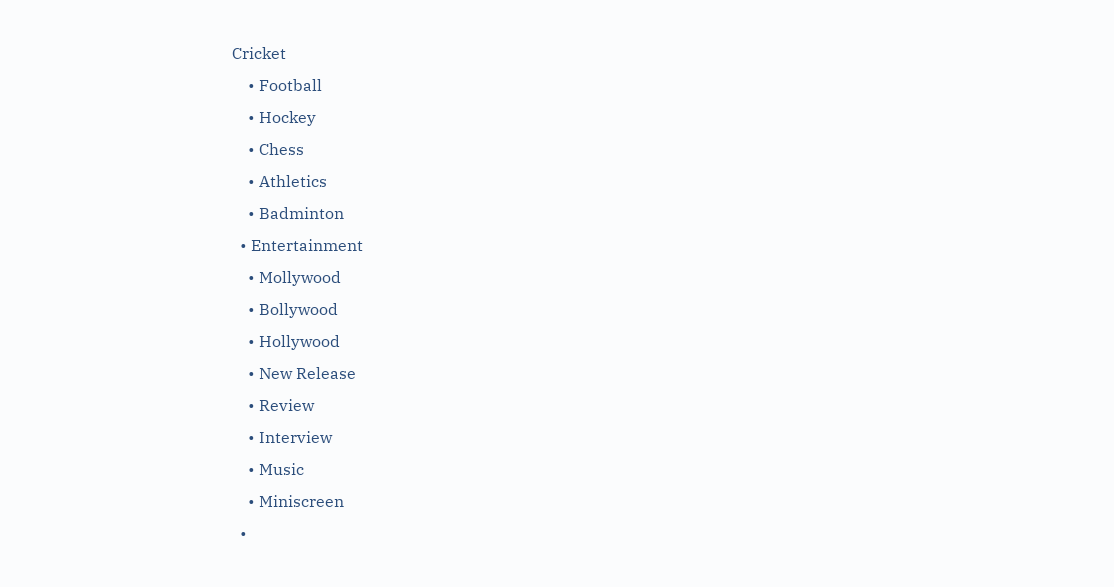Cricket
    • Football
    • Hockey
    • Chess
    • Athletics
    • Badminton
  • Entertainment
    • Mollywood
    • Bollywood
    • Hollywood
    • New Release
    • Review
    • Interview
    • Music
    • Miniscreen
  •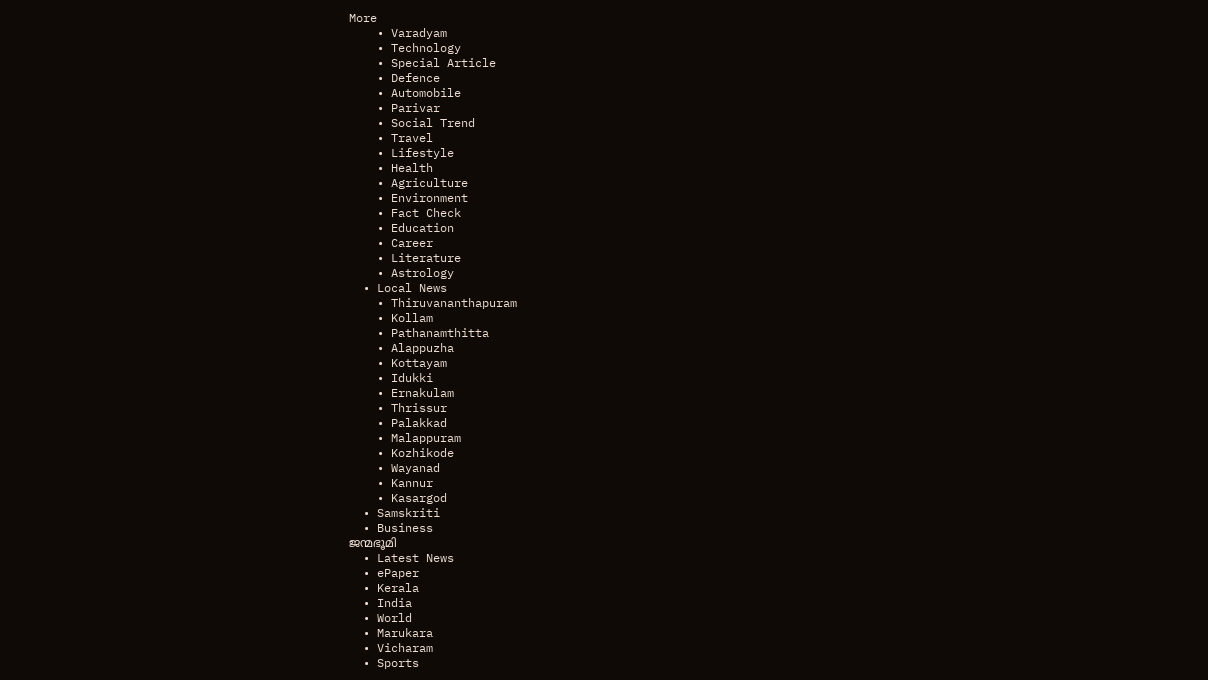More
    • Varadyam
    • Technology
    • Special Article
    • Defence
    • Automobile
    • Parivar
    • Social Trend
    • Travel
    • Lifestyle
    • Health
    • Agriculture
    • Environment
    • Fact Check
    • Education
    • Career
    • Literature
    • Astrology
  • Local News
    • Thiruvananthapuram
    • Kollam
    • Pathanamthitta
    • Alappuzha
    • Kottayam
    • Idukki
    • Ernakulam
    • Thrissur
    • Palakkad
    • Malappuram
    • Kozhikode
    • Wayanad
    • Kannur
    • Kasargod
  • Samskriti
  • Business
ജന്മഭൂമി
  • Latest News
  • ePaper
  • Kerala
  • India
  • World
  • Marukara
  • Vicharam
  • Sports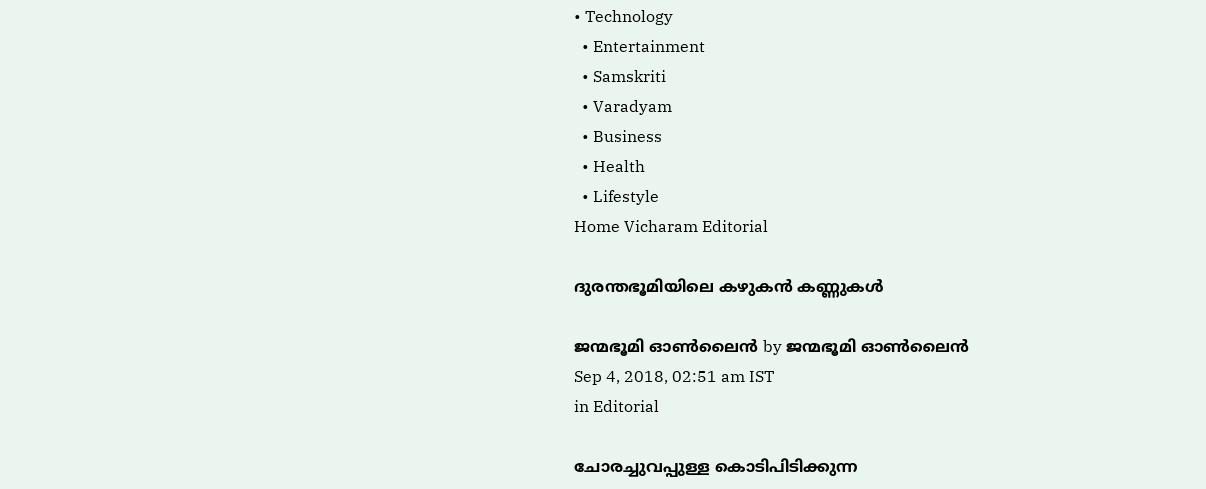• Technology
  • Entertainment
  • Samskriti
  • Varadyam
  • Business
  • Health
  • Lifestyle
Home Vicharam Editorial

ദുരന്തഭൂമിയിലെ കഴുകന്‍ കണ്ണുകള്‍

ജന്മഭൂമി ഓണ്‍ലൈന്‍ by ജന്മഭൂമി ഓണ്‍ലൈന്‍
Sep 4, 2018, 02:51 am IST
in Editorial

ചോരച്ചുവപ്പുള്ള കൊടിപിടിക്കുന്ന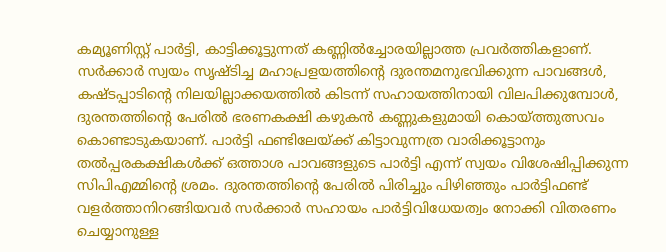കമ്യൂണിസ്റ്റ് പാര്‍ട്ടി, കാട്ടിക്കൂട്ടുന്നത് കണ്ണില്‍ച്ചോരയില്ലാത്ത പ്രവര്‍ത്തികളാണ്. സര്‍ക്കാര്‍ സ്വയം സൃഷ്ടിച്ച മഹാപ്രളയത്തിന്റെ ദുരന്തമനുഭവിക്കുന്ന പാവങ്ങള്‍, കഷ്ടപ്പാടിന്റെ നിലയില്ലാക്കയത്തില്‍ കിടന്ന് സഹായത്തിനായി വിലപിക്കുമ്പോള്‍, ദുരന്തത്തിന്റെ പേരില്‍ ഭരണകക്ഷി കഴുകന്‍ കണ്ണുകളുമായി കൊയ്‌ത്തുത്സവം കൊണ്ടാടുകയാണ്. പാര്‍ട്ടി ഫണ്ടിലേയ്‌ക്ക് കിട്ടാവുന്നത്ര വാരിക്കൂട്ടാനും തല്‍പ്പരകക്ഷികള്‍ക്ക് ഒത്താശ പാവങ്ങളുടെ പാര്‍ട്ടി എന്ന് സ്വയം വിശേഷിപ്പിക്കുന്ന സിപിഎമ്മിന്റെ ശ്രമം. ദുരന്തത്തിന്റെ പേരില്‍ പിരിച്ചും പിഴിഞ്ഞും പാര്‍ട്ടിഫണ്ട് വളര്‍ത്താനിറങ്ങിയവര്‍ സര്‍ക്കാര്‍ സഹായം പാര്‍ട്ടിവിധേയത്വം നോക്കി വിതരണം ചെയ്യാനുള്ള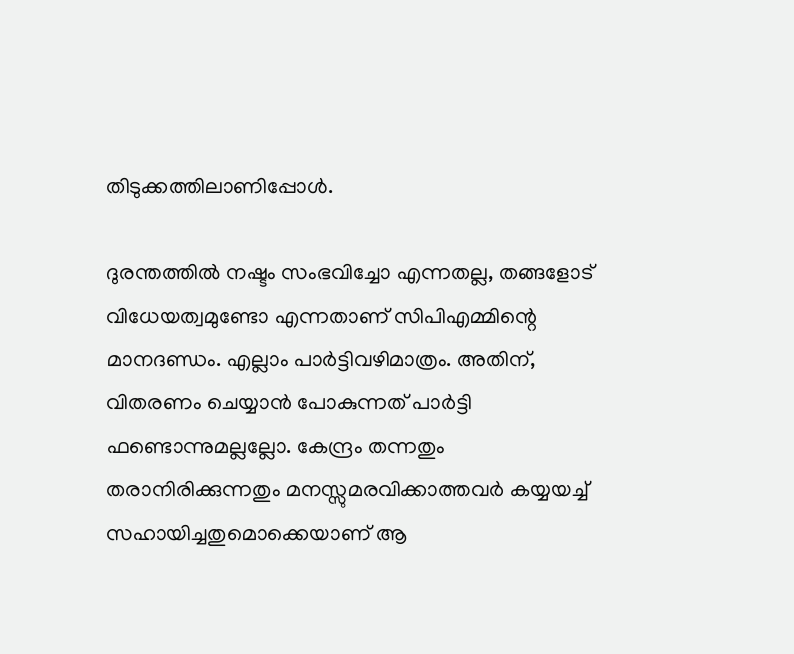തിടുക്കത്തിലാണിപ്പോള്‍.

ദുരന്തത്തില്‍ നഷ്ടം സംഭവിച്ചോ എന്നതല്ല, തങ്ങളോട് വിധേയത്വമുണ്ടോ എന്നതാണ് സിപിഎമ്മിന്റെ മാനദണ്ഡം. എല്ലാം പാര്‍ട്ടിവഴിമാത്രം. അതിന്, വിതരണം ചെയ്യാന്‍ പോകുന്നത് പാര്‍ട്ടി ഫണ്ടൊന്നുമല്ലല്ലോ. കേന്ദ്രം തന്നതും തരാനിരിക്കുന്നതും മനസ്സുമരവിക്കാത്തവര്‍ കയ്യയച്ച് സഹായിച്ചതുമൊക്കെയാണ് ആ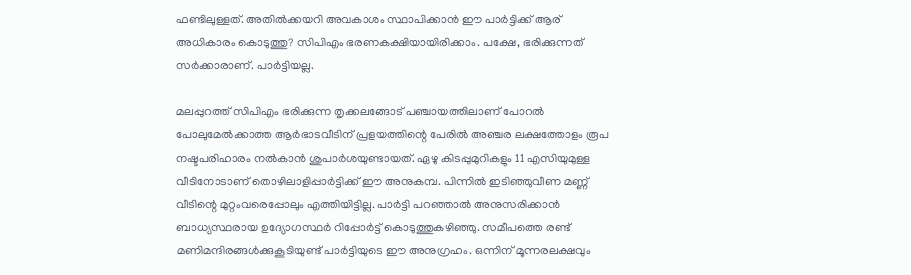ഫണ്ടിലുള്ളത്. അതില്‍ക്കയറി അവകാശം സ്ഥാപിക്കാന്‍ ഈ പാര്‍ട്ടിക്ക് ആര് അധികാരം കൊടുത്തു? സിപിഎം ഭരണകക്ഷിയായിരിക്കാം. പക്ഷേ, ഭരിക്കുന്നത് സര്‍ക്കാരാണ്. പാര്‍ട്ടിയല്ല.

മലപ്പുറത്ത് സിപിഎം ഭരിക്കുന്ന തൃക്കലങ്ങോട് പഞ്ചായത്തിലാണ് പോറല്‍ പോലുമേല്‍ക്കാത്ത ആര്‍ഭാടവീടിന് പ്രളയത്തിന്റെ പേരില്‍ അഞ്ചര ലക്ഷത്തോളം രൂപ നഷ്ടപരിഹാരം നല്‍കാന്‍ ശുപാര്‍ശയുണ്ടായത്. ഏഴു കിടപ്പുമുറികളും 11 എസിയുമുള്ള വീടിനോടാണ് തൊഴിലാളിപ്പാര്‍ട്ടിക്ക് ഈ അനുകമ്പ. പിന്നില്‍ ഇടിഞ്ഞുവീണ മണ്ണ് വീടിന്റെ മുറ്റംവരെപ്പോലും എത്തിയിട്ടില്ല. പാര്‍ട്ടി പറഞ്ഞാല്‍ അനുസരിക്കാന്‍ ബാധ്യസ്ഥരായ ഉദ്യോഗസ്ഥര്‍ റിപ്പോര്‍ട്ട് കൊടുത്തുകഴിഞ്ഞു. സമീപത്തെ രണ്ട് മണിമന്ദിരങ്ങള്‍ക്കുകൂടിയുണ്ട് പാര്‍ട്ടിയുടെ ഈ അനുഗ്രഹം. ഒന്നിന് മൂന്നരലക്ഷവും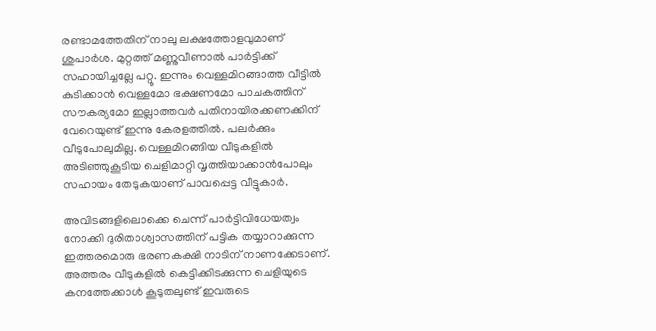രണ്ടാമത്തേതിന് നാലു ലക്ഷത്തോളവുമാണ് ശുപാര്‍ശ. മുറ്റത്ത് മണ്ണുവീണാല്‍ പാര്‍ട്ടിക്ക് സഹായിച്ചല്ലേ പറ്റൂ. ഇന്നും വെള്ളമിറങ്ങാത്ത വീട്ടില്‍ കുടിക്കാന്‍ വെള്ളമോ ഭക്ഷണമോ പാചകത്തിന് സൗകര്യമോ ഇല്ലാത്തവര്‍ പതിനായിരക്കണക്കിന് വേറെയുണ്ട് ഇന്നു കേരളത്തില്‍. പലര്‍ക്കും വീടുപോലുമില്ല. വെള്ളമിറങ്ങിയ വീടുകളില്‍ അടിഞ്ഞുകൂടിയ ചെളിമാറ്റി വൃത്തിയാക്കാന്‍പോലും സഹായം തേടുകയാണ് പാവപ്പെട്ട വീട്ടുകാര്‍.

അവിടങ്ങളിലൊക്കെ ചെന്ന് പാര്‍ട്ടിവിധേയത്വം നോക്കി ദുരിതാശ്വാസത്തിന് പട്ടിക തയ്യാറാക്കുന്ന ഇത്തരമൊരു ഭരണകക്ഷി നാടിന് നാണക്കേടാണ്. അത്തരം വീടുകളില്‍ കെട്ടിക്കിടക്കുന്ന ചെളിയുടെ കനത്തേക്കാള്‍ കൂടുതലുണ്ട് ഇവരുടെ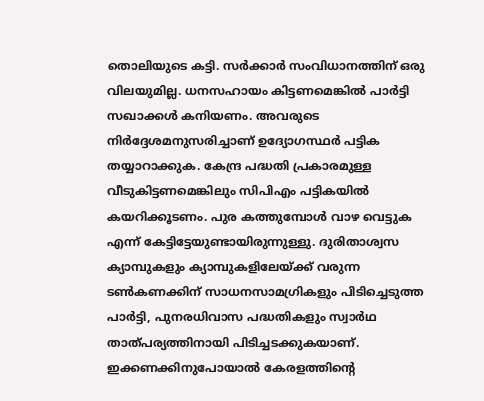തൊലിയുടെ കട്ടി. സര്‍ക്കാര്‍ സംവിധാനത്തിന് ഒരു വിലയുമില്ല. ധനസഹായം കിട്ടണമെങ്കില്‍ പാര്‍ട്ടി സഖാക്കള്‍ കനിയണം. അവരുടെ നിര്‍ദ്ദേശമനുസരിച്ചാണ് ഉദ്യോഗസ്ഥര്‍ പട്ടിക തയ്യാറാക്കുക. കേന്ദ്ര പദ്ധതി പ്രകാരമുള്ള വീടുകിട്ടണമെങ്കിലും സിപിഎം പട്ടികയില്‍ കയറിക്കൂടണം. പുര കത്തുമ്പോള്‍ വാഴ വെട്ടുക എന്ന് കേട്ടിട്ടേയുണ്ടായിരുന്നുള്ളു. ദുരിതാശ്വസ ക്യാമ്പുകളും ക്യാമ്പുകളിലേയ്‌ക്ക് വരുന്ന ടണ്‍കണക്കിന് സാധനസാമഗ്രികളും പിടിച്ചെടുത്ത പാര്‍ട്ടി, പുനരധിവാസ പദ്ധതികളും സ്വാര്‍ഥ താത്പര്യത്തിനായി പിടിച്ചടക്കുകയാണ്. ഇക്കണക്കിനുപോയാല്‍ കേരളത്തിന്റെ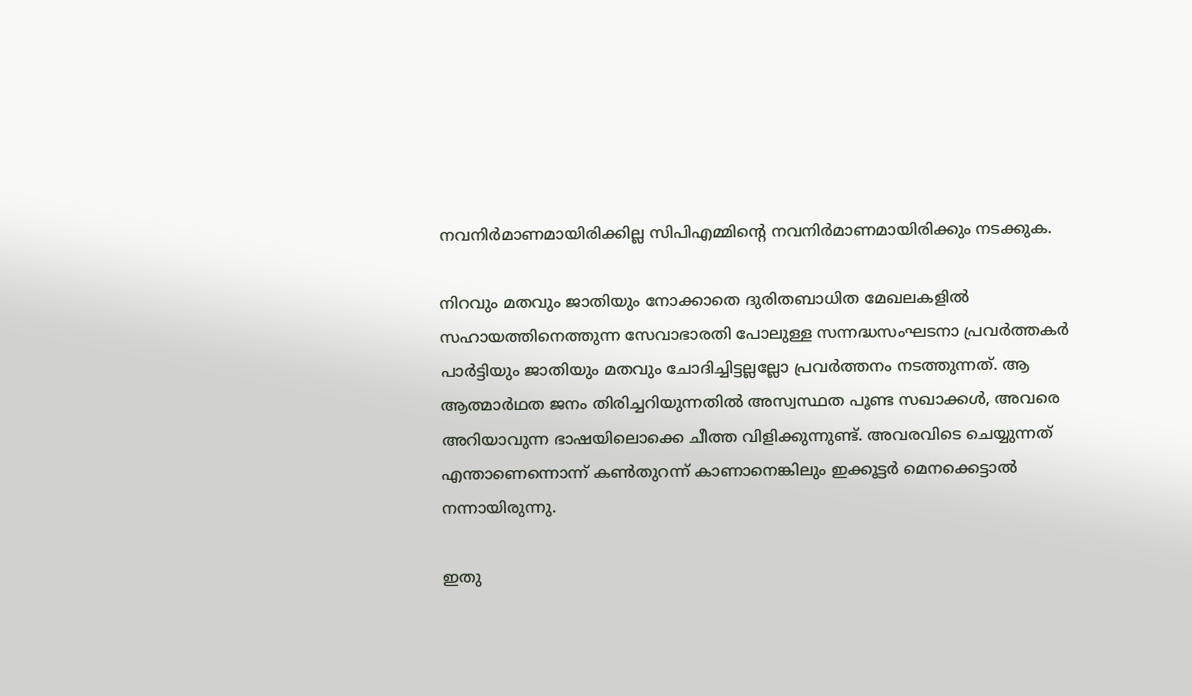നവനിര്‍മാണമായിരിക്കില്ല സിപിഎമ്മിന്റെ നവനിര്‍മാണമായിരിക്കും നടക്കുക.

നിറവും മതവും ജാതിയും നോക്കാതെ ദുരിതബാധിത മേഖലകളില്‍ സഹായത്തിനെത്തുന്ന സേവാഭാരതി പോലുള്ള സന്നദ്ധസംഘടനാ പ്രവര്‍ത്തകര്‍ പാര്‍ട്ടിയും ജാതിയും മതവും ചോദിച്ചിട്ടല്ലല്ലോ പ്രവര്‍ത്തനം നടത്തുന്നത്. ആ ആത്മാര്‍ഥത ജനം തിരിച്ചറിയുന്നതില്‍ അസ്വസ്ഥത പൂണ്ട സഖാക്കള്‍, അവരെ അറിയാവുന്ന ഭാഷയിലൊക്കെ ചീത്ത വിളിക്കുന്നുണ്ട്. അവരവിടെ ചെയ്യുന്നത് എന്താണെന്നൊന്ന് കണ്‍തുറന്ന് കാണാനെങ്കിലും ഇക്കൂട്ടര്‍ മെനക്കെട്ടാല്‍ നന്നായിരുന്നു.

ഇതു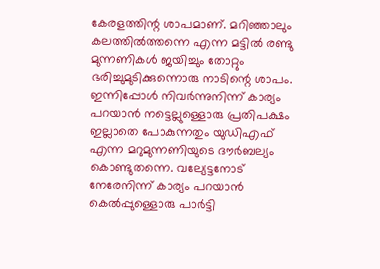കേരളത്തിന്റ ശാപമാണ്. മറിഞ്ഞാലും കലത്തില്‍ത്തന്നെ എന്ന മട്ടില്‍ രണ്ടു മുന്നണികള്‍ ജയിച്ചും തോറ്റും ഭരിച്ചുമുടിക്കുന്നൊരു നാടിന്റെ ശാപം. ഇന്നിപ്പോള്‍ നിവര്‍ന്നുനിന്ന് കാര്യം പറയാന്‍ നട്ടെല്ലുള്ളൊരു പ്രതിപക്ഷം ഇല്ലാതെ പോകുന്നതും യുഡിഎഫ് എന്ന മറുമുന്നണിയുടെ ദൗര്‍ബല്യം കൊണ്ടുതന്നെ. വല്യേട്ടനോട് നേരേനിന്ന് കാര്യം പറയാന്‍ കെല്‍പ്പുള്ളൊരു പാര്‍ട്ടി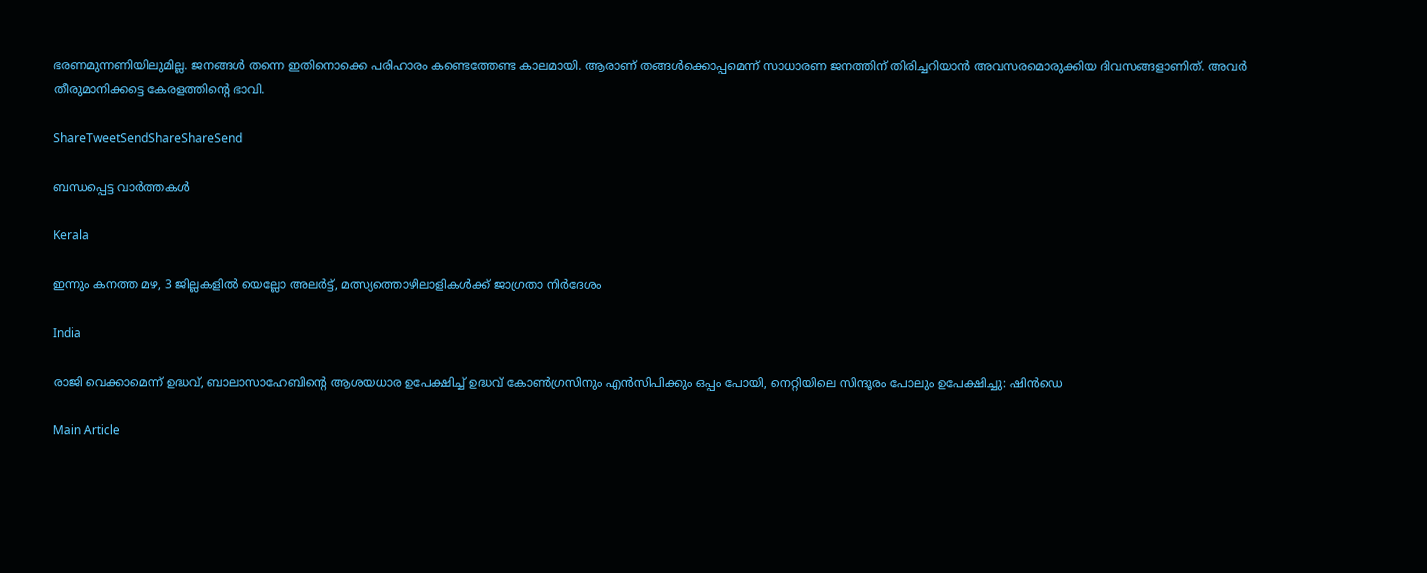ഭരണമുന്നണിയിലുമില്ല. ജനങ്ങള്‍ തന്നെ ഇതിനൊക്കെ പരിഹാരം കണ്ടെത്തേണ്ട കാലമായി. ആരാണ് തങ്ങള്‍ക്കൊപ്പമെന്ന് സാധാരണ ജനത്തിന് തിരിച്ചറിയാന്‍ അവസരമൊരുക്കിയ ദിവസങ്ങളാണിത്. അവര്‍ തീരുമാനിക്കട്ടെ കേരളത്തിന്റെ ഭാവി.

ShareTweetSendShareShareSend

ബന്ധപ്പെട്ട വാര്‍ത്തകള്‍

Kerala

ഇന്നും കനത്ത മഴ, 3 ജില്ലകളിൽ യെല്ലോ അലർട്ട്, മത്സ്യത്തൊഴിലാളികൾക്ക് ജാഗ്രതാ നിർദേശം

India

രാജി വെക്കാമെന്ന് ഉദ്ധവ്, ബാലാസാഹേബിന്റെ ആശയധാര ഉപേക്ഷിച്ച് ഉദ്ധവ് കോൺഗ്രസിനും എൻസിപിക്കും ഒപ്പം പോയി, നെറ്റിയിലെ സിന്ദൂരം പോലും ഉപേക്ഷിച്ചു: ഷിൻഡെ

Main Article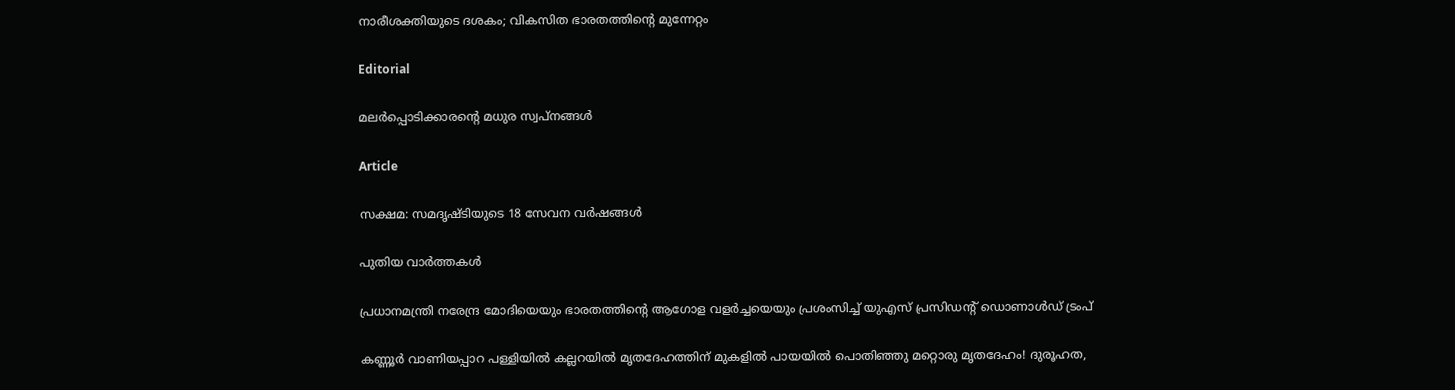നാരീശക്തിയുടെ ദശകം; വികസിത ഭാരതത്തിന്റെ മുന്നേറ്റം

Editorial

മലര്‍പ്പൊടിക്കാരന്റെ മധുര സ്വപ്‌നങ്ങള്‍

Article

സക്ഷമ: സമദൃഷ്ടിയുടെ 18 സേവന വര്‍ഷങ്ങള്‍

പുതിയ വാര്‍ത്തകള്‍

പ്രധാനമന്ത്രി നരേന്ദ്ര മോദിയെയും ഭാരതത്തിന്റെ ആഗോള വളർച്ചയെയും പ്രശംസിച്ച് യുഎസ് പ്രസിഡന്റ് ഡൊണാൾഡ് ട്രംപ്

കണ്ണൂര്‍ വാണിയപ്പാറ പള്ളിയില്‍ കല്ലറയിൽ മൃതദേഹത്തിന് മുകളിൽ പായയിൽ പൊതിഞ്ഞു മറ്റൊരു മൃതദേഹം! ദുരൂഹത,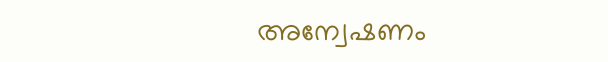അന്വേഷണം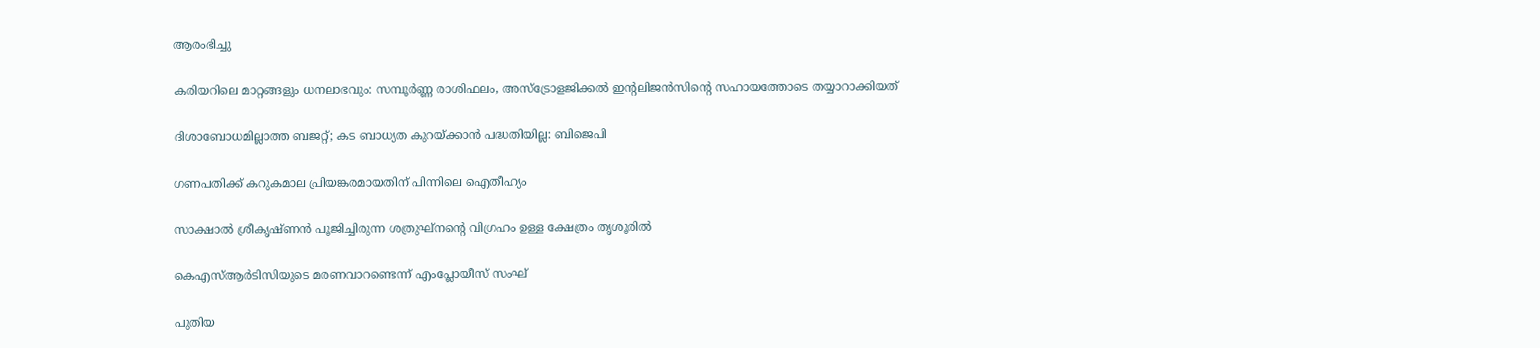ആരംഭിച്ചു

കരിയറിലെ മാറ്റങ്ങളും ധനലാഭവും: സമ്പൂർണ്ണ രാശിഫലം, അസ്ട്രോളജിക്കൽ ഇന്റലിജൻസിന്റെ സഹായത്തോടെ തയ്യാറാക്കിയത്

ദിശാബോധമില്ലാത്ത ബജറ്റ്; കട ബാധ്യത കുറയ്‌ക്കാന്‍ പദ്ധതിയില്ല: ബിജെപി

ഗണപതിക്ക് കറുകമാല പ്രിയങ്കരമായതിന് പിന്നിലെ ഐതീഹ്യം

സാക്ഷാൽ ശ്രീകൃഷ്ണൻ പൂജിച്ചിരുന്ന ശത്രുഘ്‌നന്റെ വിഗ്രഹം ഉള്ള ക്ഷേത്രം തൃശൂരിൽ

കെഎസ്ആര്‍ടിസിയുടെ മരണവാറണ്ടെന്ന് എംപ്ലോയീസ് സംഘ്

പുതിയ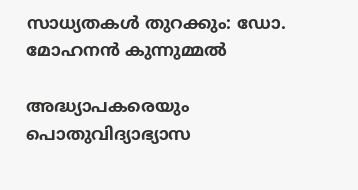സാധ്യതകള്‍ തുറക്കും: ഡോ. മോഹനന്‍ കുന്നുമ്മല്‍

അദ്ധ്യാപകരെയും പൊതുവിദ്യാഭ്യാസ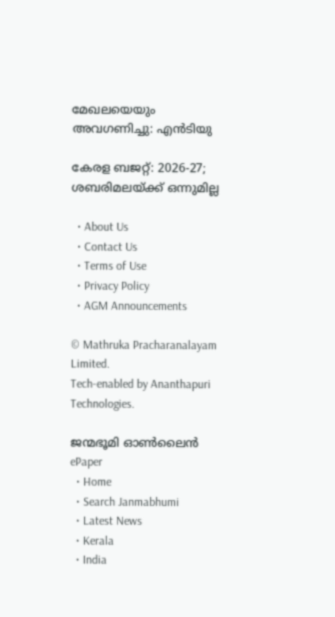മേഖലയെയും അവഗണിച്ചു: എന്‍ടിയു

കേരള ബജറ്റ്: 2026-27; ശബരിമലയ്‌ക്ക് ഒന്നുമില്ല

  • About Us
  • Contact Us
  • Terms of Use
  • Privacy Policy
  • AGM Announcements

© Mathruka Pracharanalayam Limited.
Tech-enabled by Ananthapuri Technologies.

ജന്മഭൂമി ഓണ്‍ലൈന്‍
ePaper
  • Home
  • Search Janmabhumi
  • Latest News
  • Kerala
  • India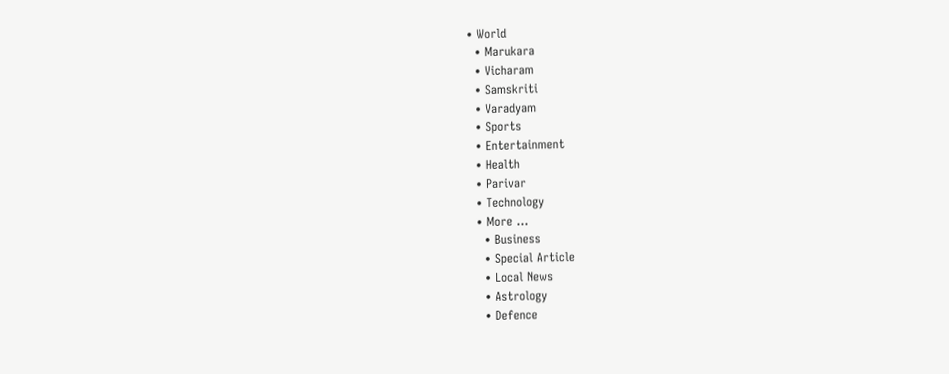• World
  • Marukara
  • Vicharam
  • Samskriti
  • Varadyam
  • Sports
  • Entertainment
  • Health
  • Parivar
  • Technology
  • More …
    • Business
    • Special Article
    • Local News
    • Astrology
    • Defence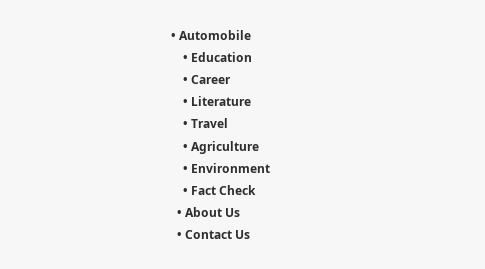• Automobile
    • Education
    • Career
    • Literature
    • Travel
    • Agriculture
    • Environment
    • Fact Check
  • About Us
  • Contact Us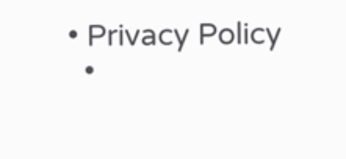• Privacy Policy
  •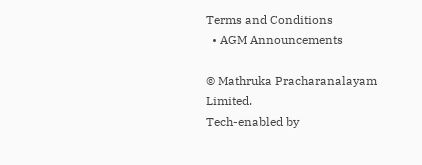Terms and Conditions
  • AGM Announcements

© Mathruka Pracharanalayam Limited.
Tech-enabled by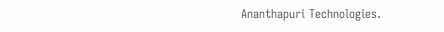Ananthapuri Technologies.